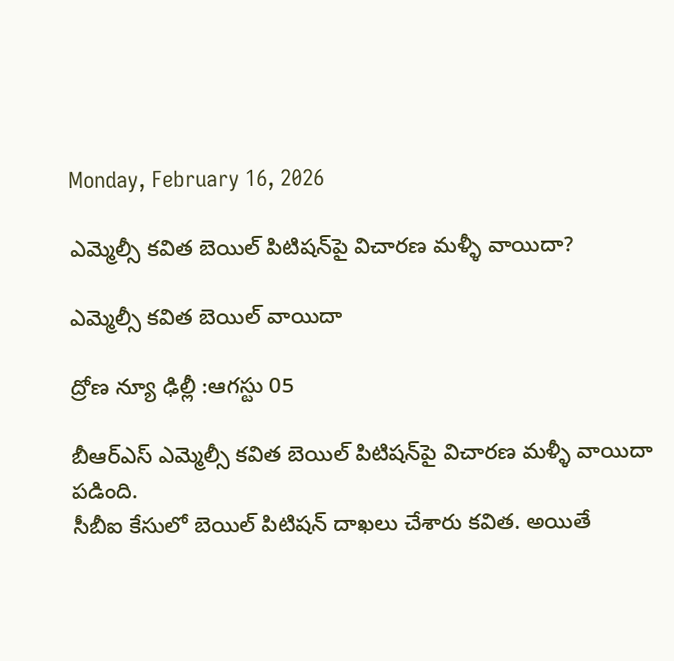Monday, February 16, 2026

ఎమ్మెల్సీ కవిత బెయిల్ పిటిషన్‌పై విచారణ మళ్ళీ వాయిదా?

ఎమ్మెల్సీ కవిత బెయిల్ వాయిదా

ద్రోణ న్యూ ఢిల్లీ :ఆగస్టు 05

బీఆర్ఎస్ ఎమ్మెల్సీ కవిత బెయిల్ పిటిషన్‌పై విచారణ మళ్ళీ వాయిదా పడింది.
సీబీఐ కేసులో బెయిల్ పిటిషన్‌ దాఖలు చేశారు కవిత. అయితే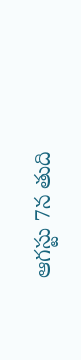ఆగస్టు 7న తుది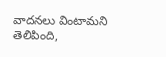వాదనలు వింటామని తెలిపింది,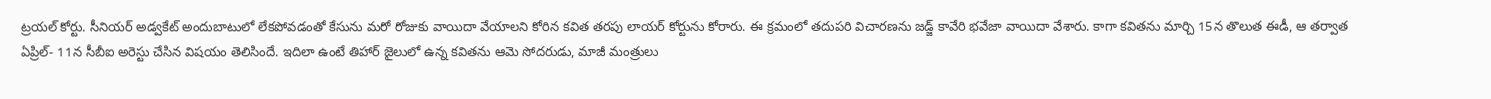ట్రయల్ కోర్టు. సీనియర్ అడ్వకేట్ అందుబాటులో లేకపోవడంతో కేసును మరో రోజుకు వాయిదా వేయాలని కోరిన కవిత తరపు లాయర్ కోర్టును కోరారు. ఈ క్రమంలో తదుపరి విచారణను జడ్జ్ కావేరి భవేజా వాయిదా వేశారు. కాగా కవితను మార్చి 15న తొలుత ఈడీ, ఆ తర్వాత ఏప్రిల్‌- 11న సీబీఐ అరెస్టు చేసిన విషయం తెలిసిందే. ఇదిలా ఉంటే తిహార్ జైలులో ఉన్న కవితను ఆమె సోదరుడు, మాజీ మంత్రులు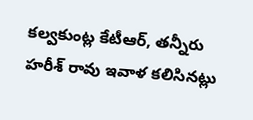కల్వకుంట్ల కేటీఆర్‌, తన్నీరు హరీశ్‌ రావు ఇవాళ కలిసినట్లు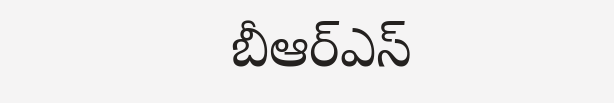బీఆర్ఎస్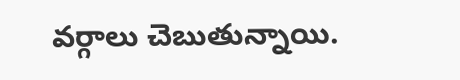వర్గాలు చెబుతున్నాయి.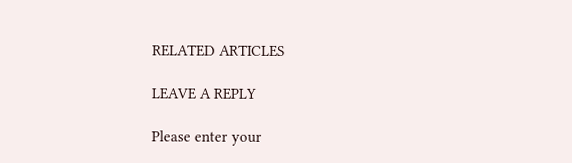RELATED ARTICLES

LEAVE A REPLY

Please enter your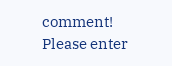comment!
Please enter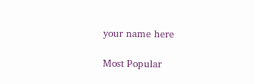your name here

Most Popular